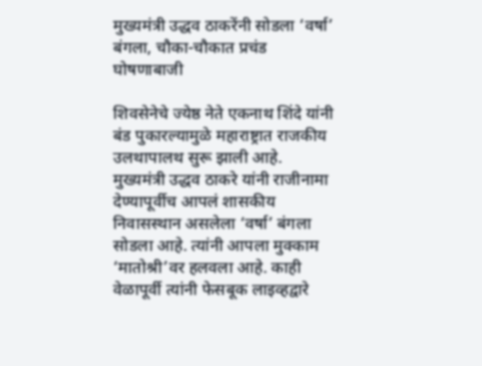मुख्यमंत्री उद्धव ठाकरेंनी सोडला ‘वर्षा’ बंगला, चौका-चौकात प्रचंड घोषणाबाजी

शिवसेनेचे ज्येष्ठ नेते एकनाथ शिंदे यांनी बंड पुकारल्यामुळे महाराष्ट्रात राजकीय उलथापालथ सुरू झाली आहे. मुख्यमंत्री उद्धव ठाकरे यांनी राजीनामा देण्यापूर्वीच आपलं शासकीय निवासस्थान असलेला ‘वर्षा’ बंगला सोडला आहे. त्यांनी आपला मुक्काम ‘मातोश्री’वर हलवला आहे. काही वेळापूर्वी त्यांनी फेसबूक लाइव्हद्वारे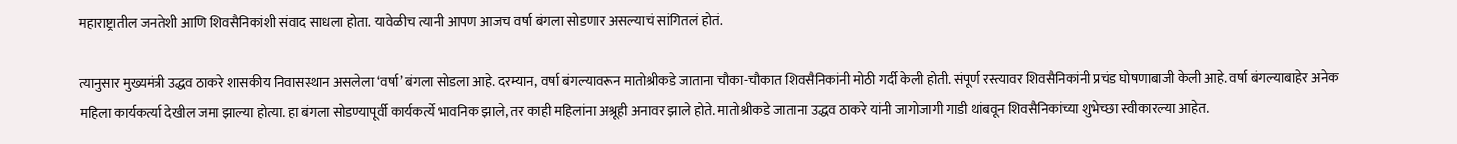महाराष्ट्रातील जनतेशी आणि शिवसैनिकांशी संवाद साधला होता. यावेळीच त्यानी आपण आजच वर्षा बंगला सोडणार असल्याचं सांगितलं होतं.

त्यानुसार मुख्यमंत्री उद्धव ठाकरे शासकीय निवासस्थान असलेला ‘वर्षा’ बंगला सोडला आहे. दरम्यान, वर्षा बंगल्यावरून मातोश्रीकडे जाताना चौका-चौकात शिवसैनिकांनी मोठी गर्दी केली होती. संपूर्ण रस्त्यावर शिवसैनिकांनी प्रचंड घोषणाबाजी केली आहे. वर्षा बंगल्याबाहेर अनेक महिला कार्यकर्त्या देखील जमा झाल्या होत्या. हा बंगला सोडण्यापूर्वी कार्यकर्त्ये भावनिक झाले, तर काही महिलांना अश्रूही अनावर झाले होते. मातोश्रीकडे जाताना उद्धव ठाकरे यांनी जागोजागी गाडी थांबवून शिवसैनिकांच्या शुभेच्छा स्वीकारल्या आहेत.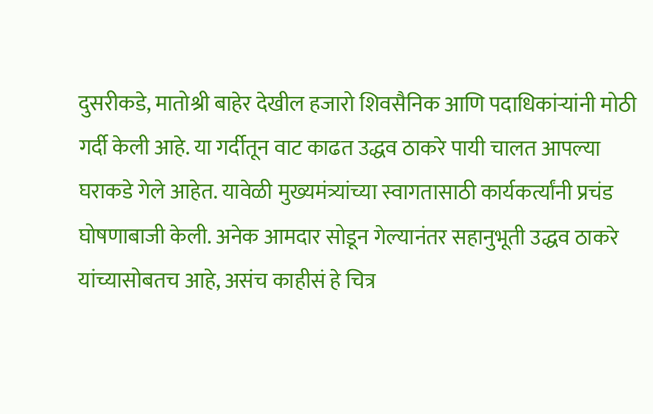दुसरीकडे, मातोश्री बाहेर देखील हजारो शिवसैनिक आणि पदाधिकांऱ्यांनी मोठी गर्दी केली आहे. या गर्दीतून वाट काढत उद्धव ठाकरे पायी चालत आपल्या घराकडे गेले आहेत. यावेळी मुख्यमंत्र्यांच्या स्वागतासाठी कार्यकर्त्यांनी प्रचंड घोषणाबाजी केली. अनेक आमदार सोडून गेल्यानंतर सहानुभूती उद्धव ठाकरे यांच्यासोबतच आहे, असंच काहीसं हे चित्र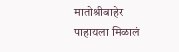मातोश्रीबाहेर पाहायला मिळालं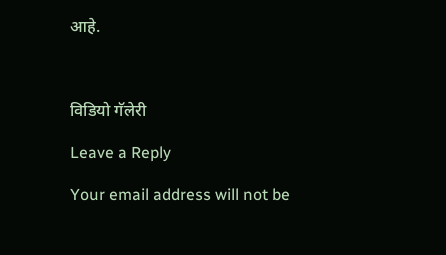आहे.



विडियो गॅलेरी

Leave a Reply

Your email address will not be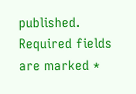published. Required fields are marked *